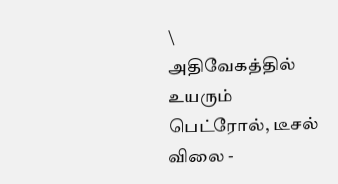\
அதிவேகத்தில் உயரும் பெட்ரோல், டீசல் விலை -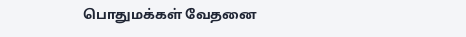பொதுமக்கள் வேதனை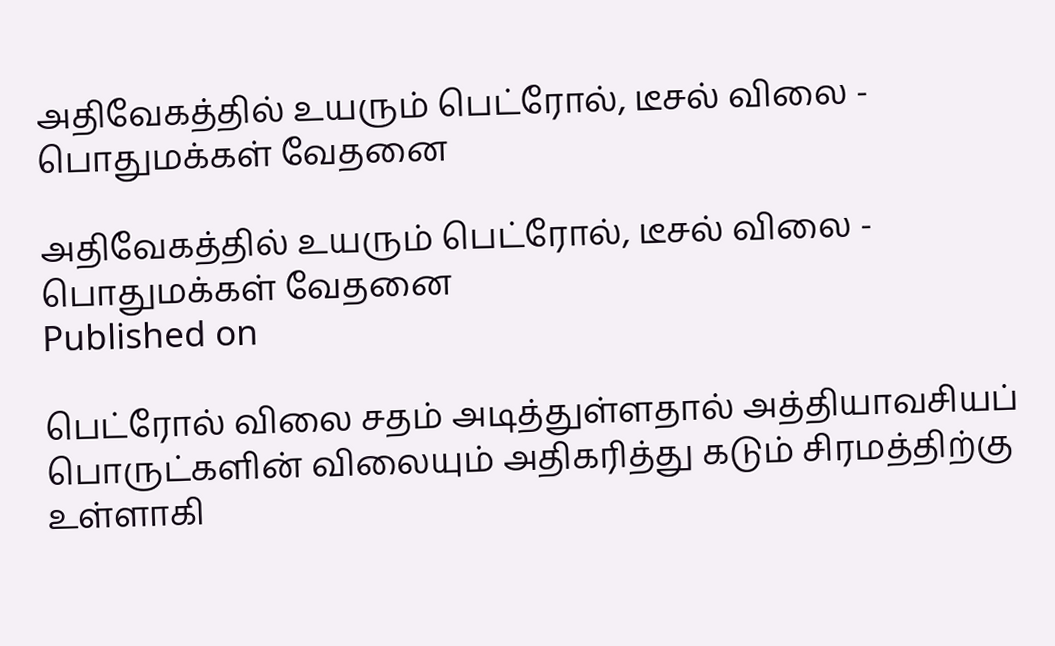அதிவேகத்தில் உயரும் பெட்ரோல், டீசல் விலை - பொதுமக்கள் வேதனை

அதிவேகத்தில் உயரும் பெட்ரோல், டீசல் விலை - பொதுமக்கள் வேதனை
Published on

பெட்ரோல் விலை சதம் அடித்துள்ளதால் அத்தியாவசியப் பொருட்களின் விலையும் அதிகரித்து கடும் சிரமத்திற்கு உள்ளாகி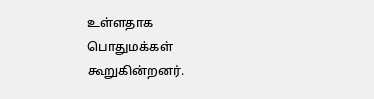உள்ளதாக பொதுமக்கள் கூறுகின்றனர்.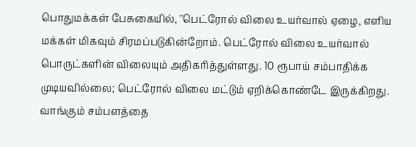பொதுமக்கள் பேசுகையில், ''பெட்ரோல் விலை உயர்வால் ஏழை, எளிய மக்கள் மிகவும் சிரமப்படுகின்றோம். பெட்ரோல் விலை உயர்வால் பொருட்களின் விலையும் அதிகரித்துள்ளது. 10 ரூபாய் சம்பாதிக்க முடியவில்லை; பெட்ரோல் விலை மட்டும் ஏறிக்கொண்டே இருக்கிறது. வாங்கும் சம்பளத்தை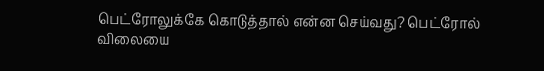பெட்ரோலுக்கே கொடுத்தால் என்ன செய்வது? பெட்ரோல் விலையை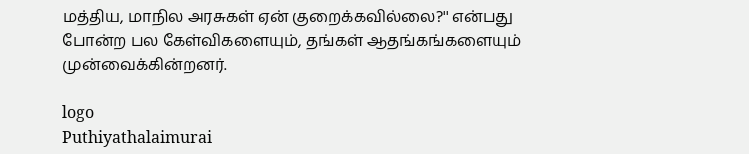மத்திய, மாநில அரசுகள் ஏன் குறைக்கவில்லை?'' என்பது போன்ற பல கேள்விகளையும், தங்கள் ஆதங்கங்களையும் முன்வைக்கின்றனர்.

logo
Puthiyathalaimurai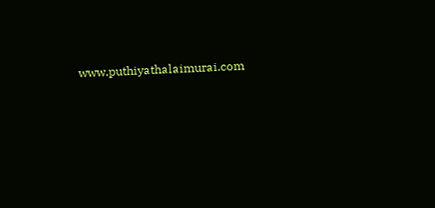www.puthiyathalaimurai.com